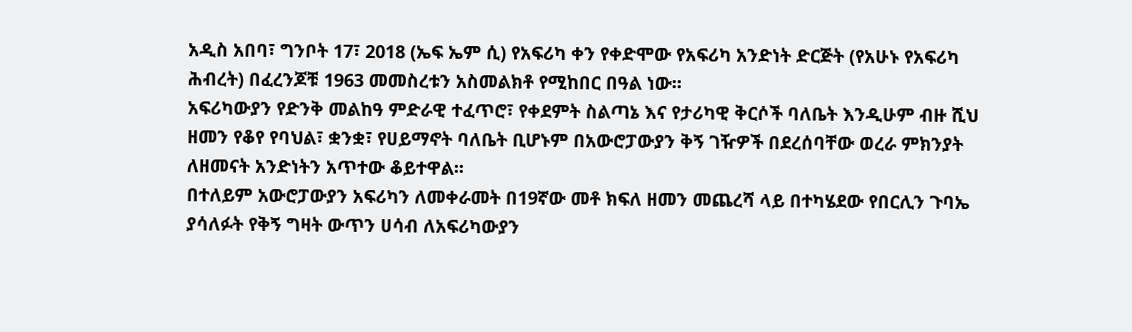አዲስ አበባ፣ ግንቦት 17፣ 2018 (ኤፍ ኤም ሲ) የአፍሪካ ቀን የቀድሞው የአፍሪካ አንድነት ድርጅት (የአሁኑ የአፍሪካ ሕብረት) በፈረንጆቹ 1963 መመስረቱን አስመልክቶ የሚከበር በዓል ነው።
አፍሪካውያን የድንቅ መልከዓ ምድራዊ ተፈጥሮ፣ የቀደምት ስልጣኔ እና የታሪካዊ ቅርሶች ባለቤት እንዲሁም ብዙ ሺህ ዘመን የቆየ የባህል፣ ቋንቋ፣ የሀይማኖት ባለቤት ቢሆኑም በአውሮፓውያን ቅኝ ገዥዎች በደረሰባቸው ወረራ ምክንያት ለዘመናት አንድነትን አጥተው ቆይተዋል፡፡
በተለይም አውሮፓውያን አፍሪካን ለመቀራመት በ19ኛው መቶ ክፍለ ዘመን መጨረሻ ላይ በተካሄደው የበርሊን ጉባኤ ያሳለፉት የቅኝ ግዛት ውጥን ሀሳብ ለአፍሪካውያን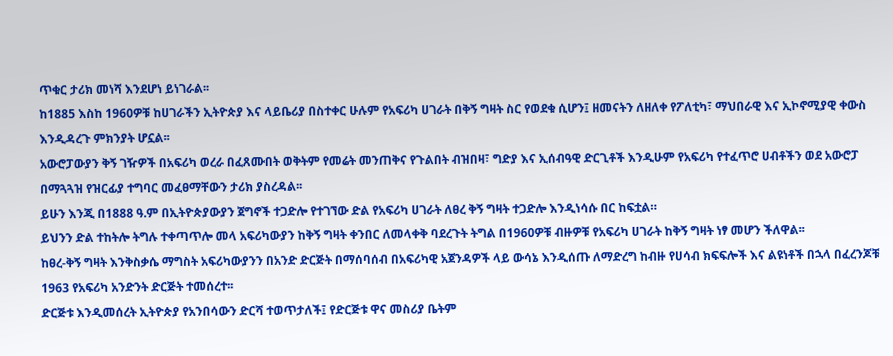ጥቁር ታሪክ መነሻ እንደሆነ ይነገራል፡፡
ከ1885 እስከ 1960ዎቹ ከሀገራችን ኢትዮጵያ እና ላይቤሪያ በስተቀር ሁሉም የአፍሪካ ሀገራት በቅኝ ግዛት ስር የወደቁ ሲሆን፤ ዘመናትን ለዘለቀ የፖለቲካ፣ ማህበራዊ እና ኢኮኖሚያዊ ቀውስ እንዲዳረጉ ምክንያት ሆኗል፡፡
አውሮፓውያን ቅኝ ገዥዎች በአፍሪካ ወረራ በፈጸሙበት ወቅትም የመሬት መንጠቅና የጉልበት ብዝበዛ፣ ግድያ እና ኢሰብዓዊ ድርጊቶች እንዲሁም የአፍሪካ የተፈጥሮ ሀብቶችን ወደ አውሮፓ በማጓጓዝ የዝርፊያ ተግባር መፈፀማቸውን ታሪክ ያስረዳል፡፡
ይሁን እንጂ በ1888 ዓ.ም በኢትዮጵያውያን ጀግኖች ተጋድሎ የተገኘው ድል የአፍሪካ ሀገራት ለፀረ ቅኝ ግዛት ተጋድሎ እንዲነሳሱ በር ከፍቷል።
ይህንን ድል ተከትሎ ትግሉ ተቀጣጥሎ መላ አፍሪካውያን ከቅኝ ግዛት ቀንበር ለመላቀቅ ባደረጉት ትግል በ1960ዎቹ ብዙዎቹ የአፍሪካ ሀገራት ከቅኝ ግዛት ነፃ መሆን ችለዋል፡፡
ከፀረ-ቅኝ ግዛት እንቅስቃሴ ማግስት አፍሪካውያንን በአንድ ድርጅት በማሰባሰብ በአፍሪካዊ አጀንዳዎች ላይ ውሳኔ እንዲሰጡ ለማድረግ ከብዙ የሀሳብ ክፍፍሎች እና ልዩነቶች በኋላ በፈረንጆቹ 1963 የአፍሪካ አንድንት ድርጅት ተመሰረተ፡፡
ድርጅቱ እንዲመሰረት ኢትዮጵያ የአንበሳውን ድርሻ ተወጥታለች፤ የድርጅቱ ዋና መስሪያ ቤትም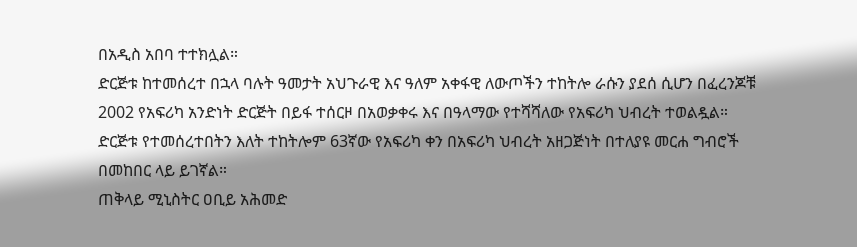በአዲስ አበባ ተተክሏል።
ድርጅቱ ከተመሰረተ በኋላ ባሉት ዓመታት አህጉራዊ እና ዓለም አቀፋዊ ለውጦችን ተከትሎ ራሱን ያደሰ ሲሆን በፈረንጆቹ 2002 የአፍሪካ አንድነት ድርጅት በይፋ ተሰርዞ በአወቃቀሩ እና በዓላማው የተሻሻለው የአፍሪካ ህብረት ተወልዷል።
ድርጅቱ የተመሰረተበትን እለት ተከትሎም 63ኛው የአፍሪካ ቀን በአፍሪካ ህብረት አዘጋጅነት በተለያዩ መርሐ ግብሮች በመከበር ላይ ይገኛል።
ጠቅላይ ሚኒስትር ዐቢይ አሕመድ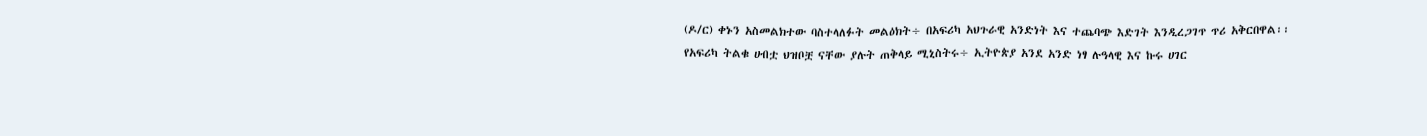(ዶ/ር) ቀኑን አስመልክተው ባስተላለፉት መልዕክት÷ በአፍሪካ አህጉራዊ አንድነት እና ተጨባጭ እድገት እንዲረጋገጥ ጥሪ አቅርበዋል፡፡
የአፍሪካ ትልቁ ሀብቷ ህዝቦቿ ናቸው ያሉት ጠቅላይ ሚኒስትሩ÷ ኢትዮጵያ አንደ አንድ ነፃ ሉዓላዊ እና ኩሩ ሀገር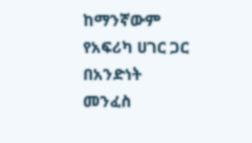ከማንኛውም የአፍሪካ ሀገር ጋር በአንድነት መንፈስ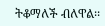ትቆማለች ብለዋል፡፡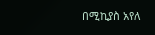በሚኪያስ አየለ